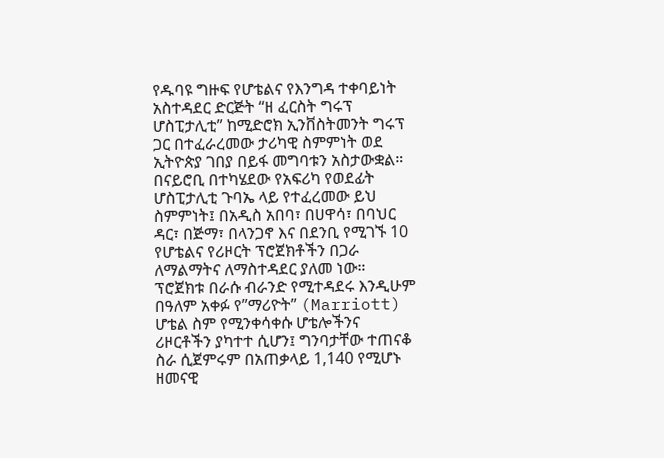የዱባዩ ግዙፍ የሆቴልና የእንግዳ ተቀባይነት አስተዳደር ድርጅት “ዘ ፈርስት ግሩፕ ሆስፒታሊቲ” ከሚድሮክ ኢንቨስትመንት ግሩፕ ጋር በተፈራረመው ታሪካዊ ስምምነት ወደ ኢትዮጵያ ገበያ በይፋ መግባቱን አስታውቋል።
በናይሮቢ በተካሄደው የአፍሪካ የወደፊት ሆስፒታሊቲ ጉባኤ ላይ የተፈረመው ይህ ስምምነት፤ በአዲስ አበባ፣ በሀዋሳ፣ በባህር ዳር፣ በጅማ፣ በላንጋኖ እና በደንቢ የሚገኙ 10 የሆቴልና የሪዞርት ፕሮጀክቶችን በጋራ ለማልማትና ለማስተዳደር ያለመ ነው።
ፕሮጀክቱ በራሱ ብራንድ የሚተዳደሩ እንዲሁም በዓለም አቀፉ የ”ማሪዮት” (Marriott) ሆቴል ስም የሚንቀሳቀሱ ሆቴሎችንና ሪዞርቶችን ያካተተ ሲሆን፤ ግንባታቸው ተጠናቆ ስራ ሲጀምሩም በአጠቃላይ 1,140 የሚሆኑ ዘመናዊ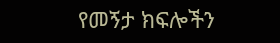የመኝታ ክፍሎችን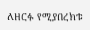ለዘርፉ የሚያበረክቱ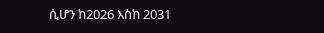ሲሆን ከ2026 እስከ 2031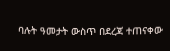ባሉት ዓመታት ውስጥ በደረጃ ተጠናቀው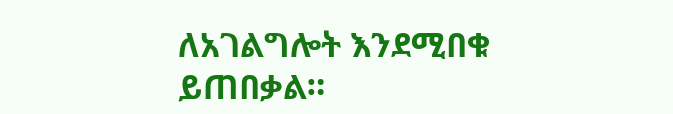ለአገልግሎት እንደሚበቁ ይጠበቃል።